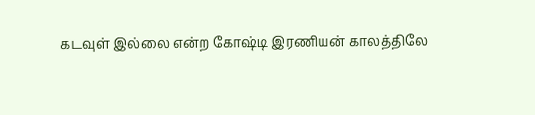கடவுள் இல்லை என்ற கோஷ்டி இரணியன் காலத்திலே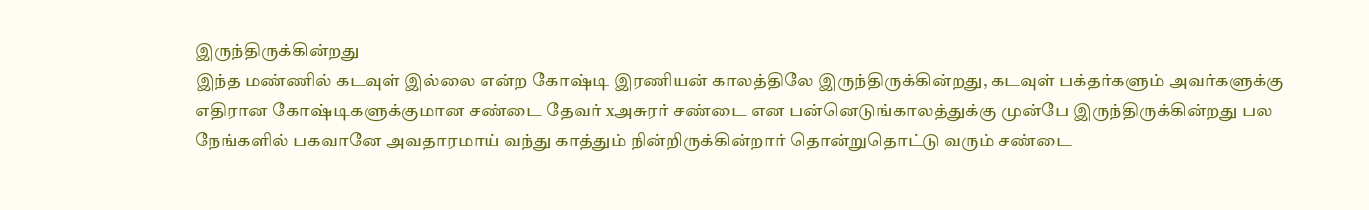இருந்திருக்கின்றது
இந்த மண்ணில் கடவுள் இல்லை என்ற கோஷ்டி இரணியன் காலத்திலே இருந்திருக்கின்றது, கடவுள் பக்தர்களும் அவர்களுக்கு எதிரான கோஷ்டிகளுக்குமான சண்டை தேவர் xஅசுரர் சண்டை என பன்னெடுங்காலத்துக்கு முன்பே இருந்திருக்கின்றது பல நேங்களில் பகவானே அவதாரமாய் வந்து காத்தும் நின்றிருக்கின்றார் தொன்றுதொட்டு வரும் சண்டை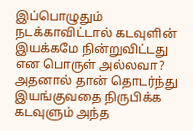இப்பொழுதும் நடக்காவிட்டால் கடவுளின் இயக்கமே நின்றுவிட்டது என பொருள் அல்லவா? அதனால் தான் தொடர்ந்து இயங்குவதை நிருபிக்க கடவுளும் அந்த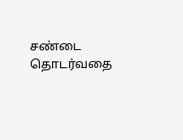சண்டை தொடர்வதை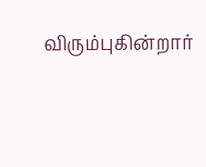விரும்புகின்றார்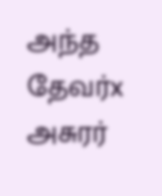அந்த தேவர்x அசுரர்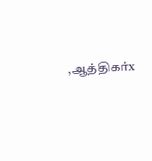,ஆத்திகர்x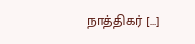நாத்திகர் […]